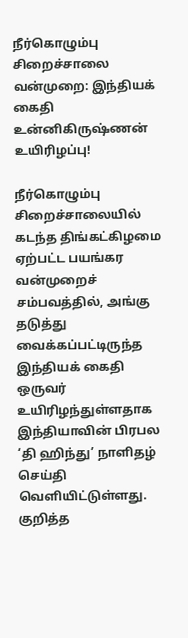நீர்கொழும்பு சிறைச்சாலை வன்முறை: இந்தியக் கைதி உன்னிகிருஷ்ணன் உயிரிழப்பு!

நீர்கொழும்பு சிறைச்சாலையில் கடந்த திங்கட்கிழமை ஏற்பட்ட பயங்கர வன்முறைச் சம்பவத்தில், அங்கு தடுத்து வைக்கப்பட்டிருந்த இந்தியக் கைதி ஒருவர் உயிரிழந்துள்ளதாக இந்தியாவின் பிரபல ‘தி ஹிந்து’ நாளிதழ் செய்தி வெளியிட்டுள்ளது. குறித்த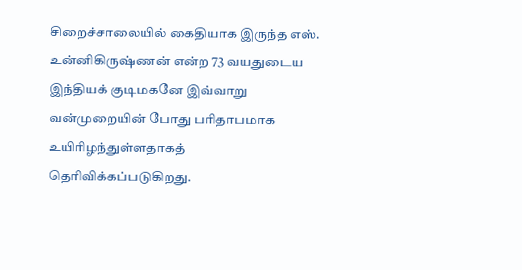சிறைச்சாலையில் கைதியாக இருந்த எஸ். உன்னிகிருஷ்ணன் என்ற 73 வயதுடைய இந்தியக் குடிமகனே இவ்வாறு வன்முறையின் போது பரிதாபமாக உயிரிழந்துள்ளதாகத் தெரிவிக்கப்படுகிறது.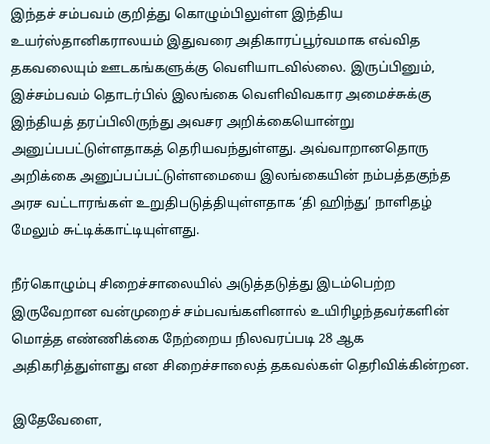இந்தச் சம்பவம் குறித்து கொழும்பிலுள்ள இந்திய உயர்ஸ்தானிகராலயம் இதுவரை அதிகாரப்பூர்வமாக எவ்வித தகவலையும் ஊடகங்களுக்கு வௌியாடவில்லை. இருப்பினும், இச்சம்பவம் தொடர்பில் இலங்கை வெளிவிவகார அமைச்சுக்கு இந்தியத் தரப்பிலிருந்து அவசர அறிக்கையொன்று அனுப்பபட்டுள்ளதாகத் தெரியவந்துள்ளது. அவ்வாறானதொரு அறிக்கை அனுப்பப்பட்டுள்ளமையை இலங்கையின் நம்பத்தகுந்த அரச வட்டாரங்கள் உறுதிபடுத்தியுள்ளதாக ‘தி ஹிந்து’ நாளிதழ் மேலும் சுட்டிக்காட்டியுள்ளது.

நீர்கொழும்பு சிறைச்சாலையில் அடுத்தடுத்து இடம்பெற்ற இருவேறான வன்முறைச் சம்பவங்களினால் உயிரிழந்தவர்களின் மொத்த எண்ணிக்கை நேற்றைய நிலவரப்படி 28 ஆக அதிகரித்துள்ளது என சிறைச்சாலைத் தகவல்கள் தெரிவிக்கின்றன.

இதேவேளை,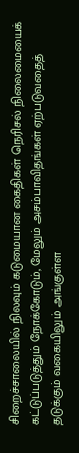சிறைச்சாலையில் நிலவும் கடுமையான கைதிகள் நெரிசல் நிலைமையைக் கட்டுப்படுத்தும் நோக்கோடும், மேலும் அசம்பாவிதங்கள் ஏற்படுவதைத் தடுக்கும் வகையிலும் அங்குள்ள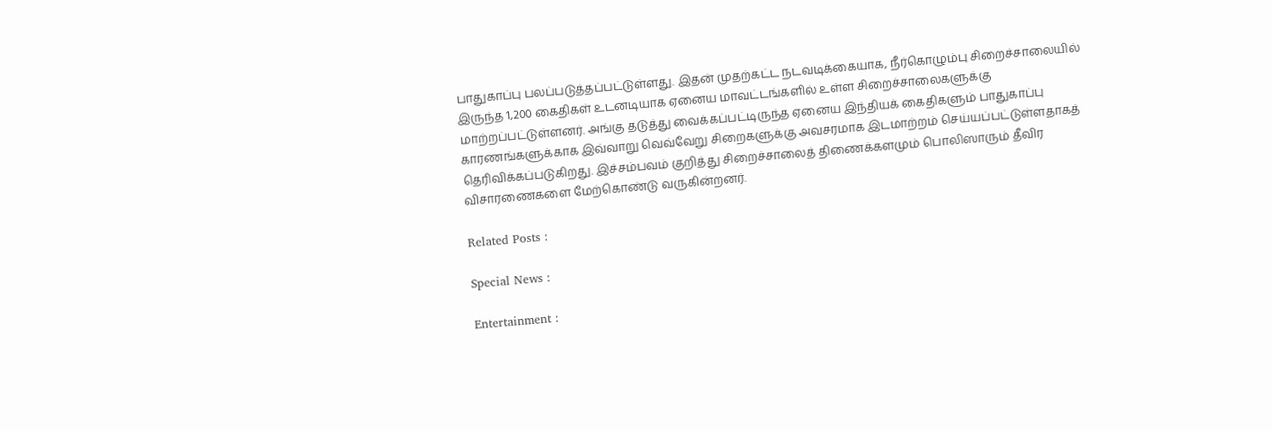பாதுகாப்பு பலப்படுத்தப்பட்டுள்ளது. இதன் முதற்கட்ட நடவடிக்கையாக, நீர்கொழும்பு சிறைச்சாலையில் இருந்த 1,200 கைதிகள் உடனடியாக ஏனைய மாவட்டங்களில் உள்ள சிறைச்சாலைகளுக்கு மாற்றப்பட்டுள்ளனர். அங்கு தடுத்து வைக்கப்பட்டிருந்த ஏனைய இந்தியக் கைதிகளும் பாதுகாப்பு காரணங்களுக்காக இவ்வாறு வெவ்வேறு சிறைகளுக்கு அவசரமாக இடமாற்றம் செய்யப்பட்டுள்ளதாகத் தெரிவிக்கப்படுகிறது. இச்சம்பவம் குறித்து சிறைச்சாலைத் திணைக்களமும் பொலிஸாரும் தீவிர விசாரணைகளை மேற்கொண்டு வருகின்றனர்.

Related Posts :

Special News :

Entertainment :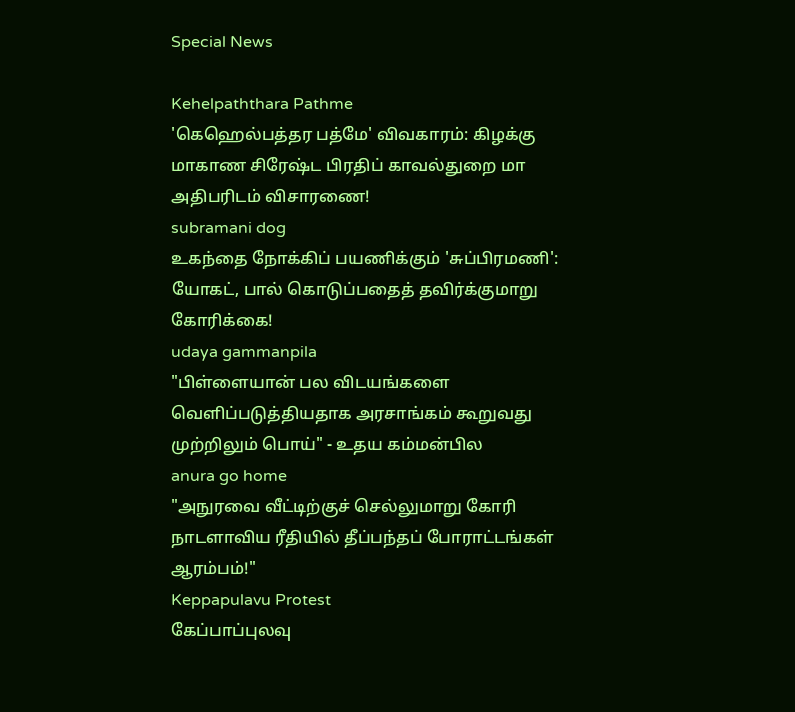Special News

Kehelpaththara Pathme
'கெஹெல்பத்தர பத்மே' விவகாரம்: கிழக்கு மாகாண சிரேஷ்ட பிரதிப் காவல்துறை மா அதிபரிடம் விசாரணை!
subramani dog
உகந்தை நோக்கிப் பயணிக்கும் 'சுப்பிரமணி': யோகட், பால் கொடுப்பதைத் தவிர்க்குமாறு கோரிக்கை!
udaya gammanpila
"பிள்ளையான் பல விடயங்களை வெளிப்படுத்தியதாக அரசாங்கம் கூறுவது முற்றிலும் பொய்" - உதய கம்மன்பில
anura go home
"அநுரவை வீட்டிற்குச் செல்லுமாறு கோரி நாடளாவிய ரீதியில் தீப்பந்தப் போராட்டங்கள் ஆரம்பம்!"
Keppapulavu Protest
கேப்பாப்புலவு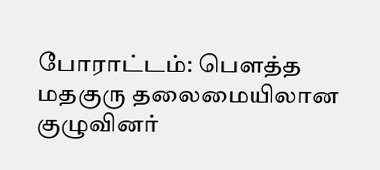போராட்டம்: பௌத்த மதகுரு தலைமையிலான குழுவினர்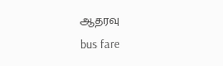ஆதரவு
bus fare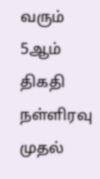வரும் 5ஆம் திகதி நள்ளிரவு முதல்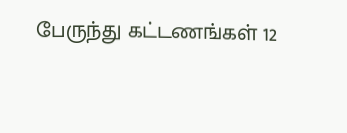பேருந்து கட்டணங்கள் 12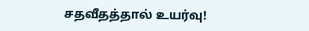சதவீதத்தால் உயர்வு!